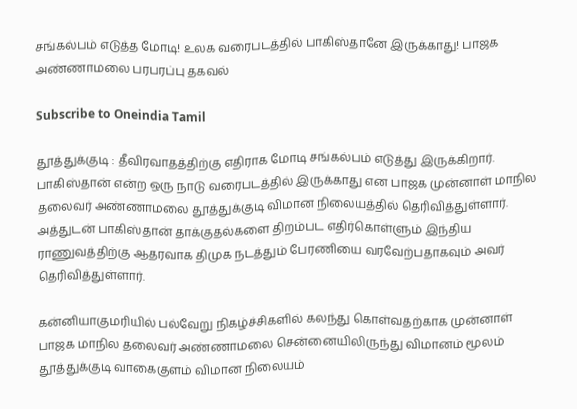சங்கல்பம் எடுத்த மோடி! உலக வரைபடத்தில் பாகிஸ்தானே இருக்காது! பாஜக அண்ணாமலை பரபரப்பு தகவல்

Subscribe to Oneindia Tamil

தூத்துக்குடி : தீவிரவாதத்திற்கு எதிராக மோடி சங்கல்பம் எடுத்து இருக்கிறார். பாகிஸ்தான் என்ற ஒரு நாடு வரைபடத்தில் இருக்காது என பாஜக முன்னாள் மாநில தலைவர் அண்ணாமலை தூத்துக்குடி விமான நிலையத்தில் தெரிவித்துள்ளார். அத்துடன் பாகிஸ்தான் தாக்குதல்களை திறம்பட எதிர்கொள்ளும் இந்திய ராணுவத்திற்கு ஆதரவாக திமுக நடத்தும் பேரணியை வரவேற்பதாகவும் அவர் தெரிவித்துள்ளார்.

கன்னியாகுமரியில் பல்வேறு நிகழ்ச்சிகளில் கலந்து கொள்வதற்காக முன்னாள் பாஜக மாநில தலைவர் அண்ணாமலை சென்னையிலிருந்து விமானம் மூலம் தூத்துக்குடி வாகைகுளம் விமான நிலையம்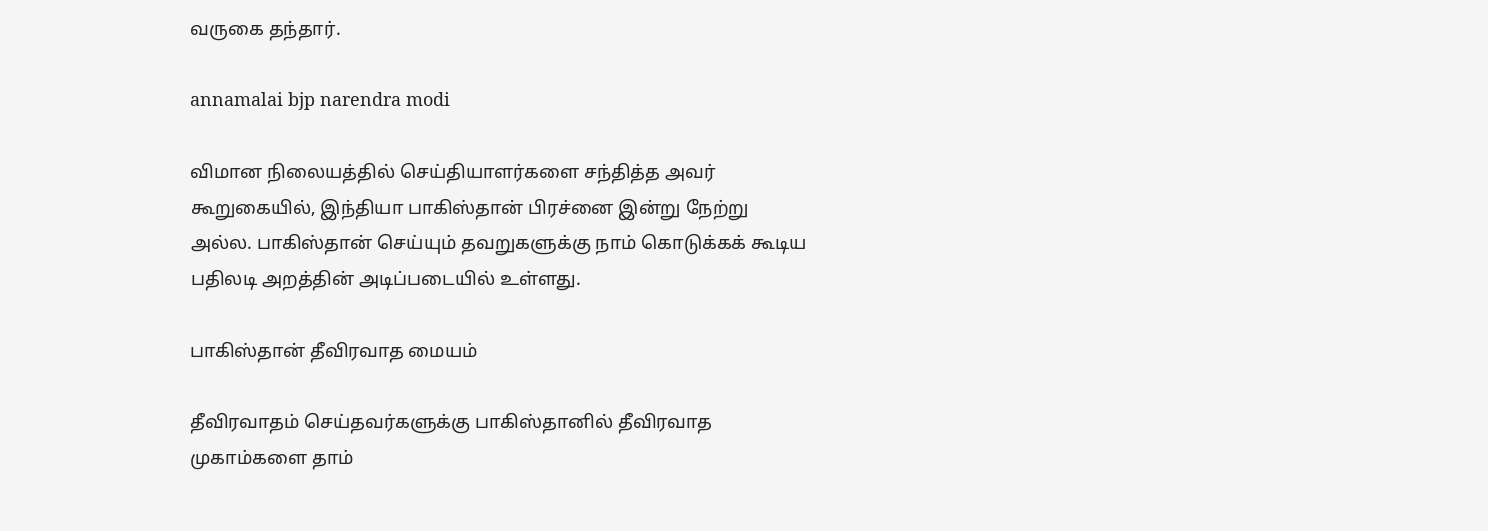வருகை தந்தார்.

annamalai bjp narendra modi

விமான நிலையத்தில் செய்தியாளர்களை சந்தித்த அவர் கூறுகையில், இந்தியா பாகிஸ்தான் பிரச்னை இன்று நேற்று அல்ல. பாகிஸ்தான் செய்யும் தவறுகளுக்கு நாம் கொடுக்கக் கூடிய பதிலடி அறத்தின் அடிப்படையில் உள்ளது.

பாகிஸ்தான் தீவிரவாத மையம்

தீவிரவாதம் செய்தவர்களுக்கு பாகிஸ்தானில் தீவிரவாத முகாம்களை தாம்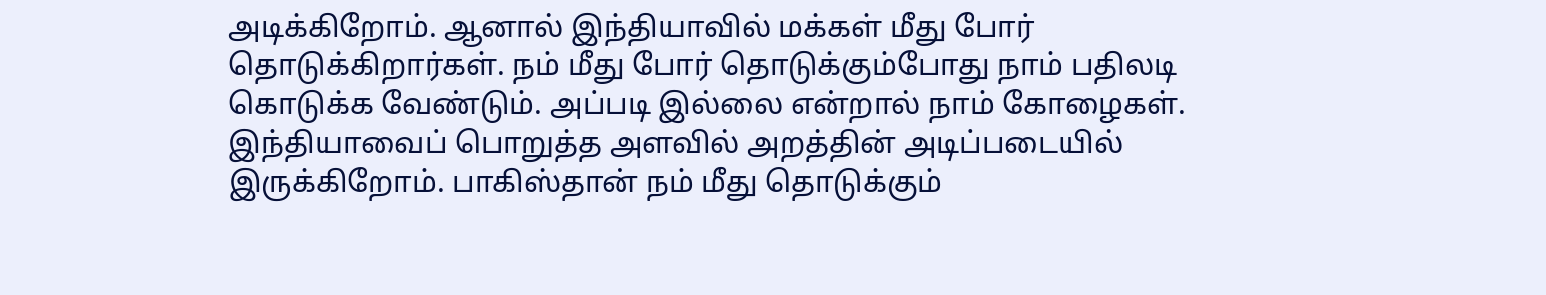அடிக்கிறோம். ஆனால் இந்தியாவில் மக்கள் மீது போர் தொடுக்கிறார்கள். நம் மீது போர் தொடுக்கும்போது நாம் பதிலடி கொடுக்க வேண்டும். அப்படி இல்லை என்றால் நாம் கோழைகள். இந்தியாவைப் பொறுத்த அளவில் அறத்தின் அடிப்படையில் இருக்கிறோம். பாகிஸ்தான் நம் மீது தொடுக்கும்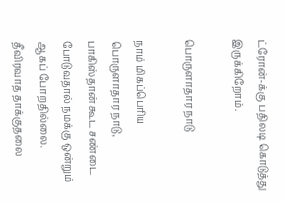ட்ரோன்-க்கு பதிலடி கொடுத்து இருக்கிறோம்.

பொருளாதார நாடு

நாம் மிகப்பெரிய பொருளாதார நாடு, பாகிஸ்தான் கூட சண்டை போடுவதால் நமக்கு ஒன்றும் ஆகப் போறதில்லை. தீவிரவாத தாக்குதலை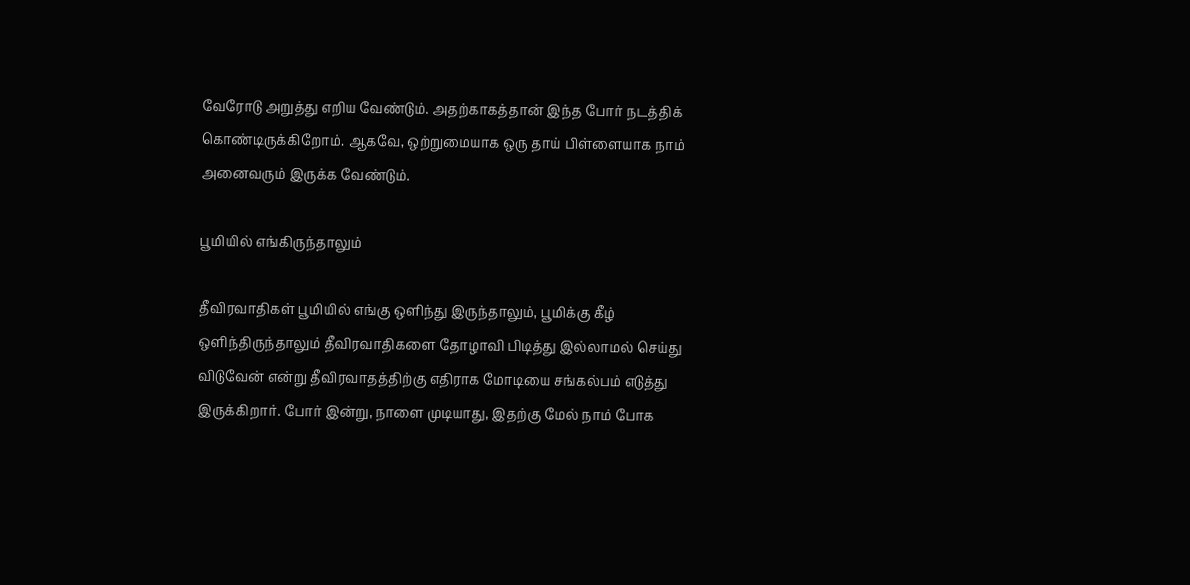வேரோடு அறுத்து எறிய வேண்டும். அதற்காகத்தான் இந்த போர் நடத்திக் கொண்டிருக்கிறோம். ஆகவே, ஒற்றுமையாக ஒரு தாய் பிள்ளையாக நாம் அனைவரும் இருக்க வேண்டும்.

பூமியில் எங்கிருந்தாலும்

தீவிரவாதிகள் பூமியில் எங்கு ஒளிந்து இருந்தாலும், பூமிக்கு கீழ் ஒளிந்திருந்தாலும் தீவிரவாதிகளை தோழாவி பிடித்து இல்லாமல் செய்து விடுவேன் என்று தீவிரவாதத்திற்கு எதிராக மோடியை சங்கல்பம் எடுத்து இருக்கிறார். போர் இன்று, நாளை முடியாது, இதற்கு மேல் நாம் போக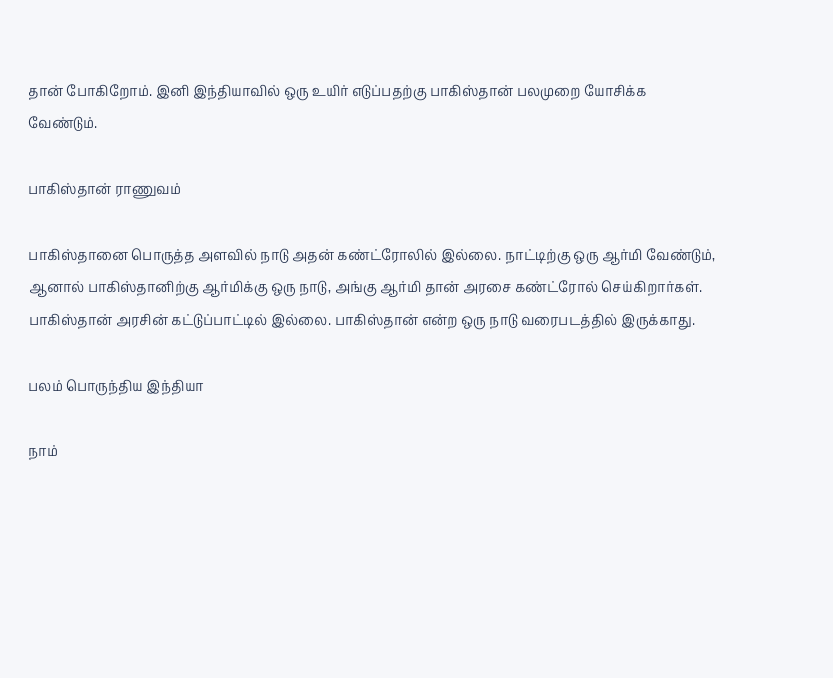தான் போகிறோம். இனி இந்தியாவில் ஒரு உயிர் எடுப்பதற்கு பாகிஸ்தான் பலமுறை யோசிக்க வேண்டும்.

பாகிஸ்தான் ராணுவம்

பாகிஸ்தானை பொருத்த அளவில் நாடு அதன் கண்ட்ரோலில் இல்லை. நாட்டிற்கு ஒரு ஆர்மி வேண்டும், ஆனால் பாகிஸ்தானிற்கு ஆர்மிக்கு ஒரு நாடு, அங்கு ஆர்மி தான் அரசை கண்ட்ரோல் செய்கிறார்கள். பாகிஸ்தான் அரசின் கட்டுப்பாட்டில் இல்லை. பாகிஸ்தான் என்ற ஒரு நாடு வரைபடத்தில் இருக்காது.

பலம் பொருந்திய இந்தியா

நாம்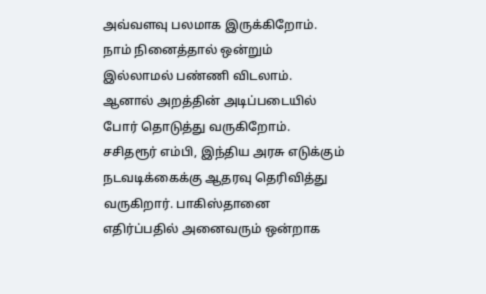அவ்வளவு பலமாக இருக்கிறோம். நாம் நினைத்தால் ஒன்றும் இல்லாமல் பண்ணி விடலாம். ஆனால் அறத்தின் அடிப்படையில் போர் தொடுத்து வருகிறோம். சசிதரூர் எம்பி, இந்திய அரசு எடுக்கும் நடவடிக்கைக்கு ஆதரவு தெரிவித்து வருகிறார். பாகிஸ்தானை எதிர்ப்பதில் அனைவரும் ஒன்றாக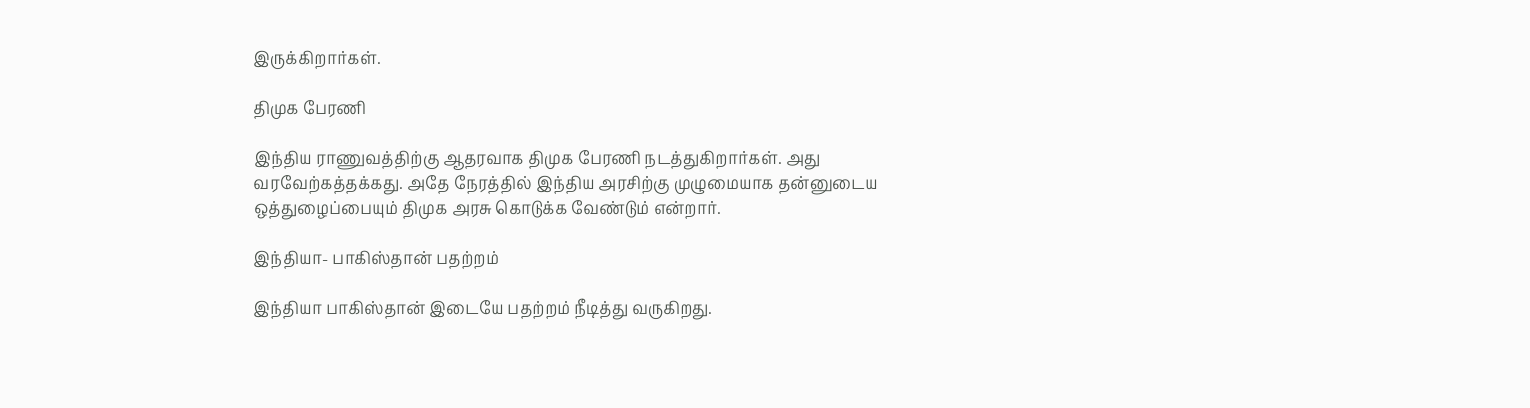இருக்கிறார்கள்.

திமுக பேரணி

இந்திய ராணுவத்திற்கு ஆதரவாக திமுக பேரணி நடத்துகிறார்கள். அது வரவேற்கத்தக்கது. அதே நேரத்தில் இந்திய அரசிற்கு முழுமையாக தன்னுடைய ஒத்துழைப்பையும் திமுக அரசு கொடுக்க வேண்டும் என்றார்.

இந்தியா- பாகிஸ்தான் பதற்றம்

இந்தியா பாகிஸ்தான் இடையே பதற்றம் நீடித்து வருகிறது.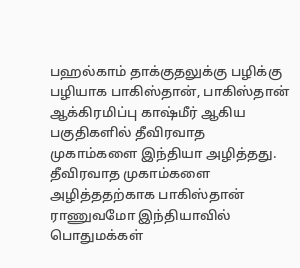பஹல்காம் தாக்குதலுக்கு பழிக்கு பழியாக பாகிஸ்தான், பாகிஸ்தான் ஆக்கிரமிப்பு காஷ்மீர் ஆகிய பகுதிகளில் தீவிரவாத முகாம்களை இந்தியா அழித்தது. தீவிரவாத முகாம்களை அழித்ததற்காக பாகிஸ்தான் ராணுவமோ இந்தியாவில் பொதுமக்கள்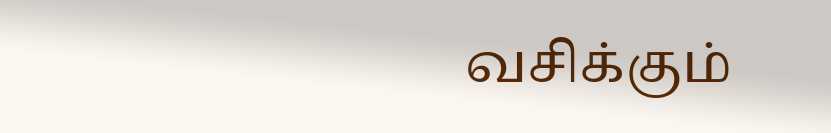வசிக்கும்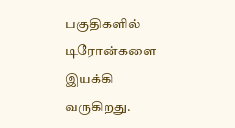பகுதிகளில் டிரோன்களை இயக்கி வருகிறது.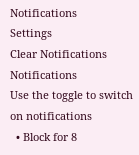Notifications
Settings
Clear Notifications
Notifications
Use the toggle to switch on notifications
  • Block for 8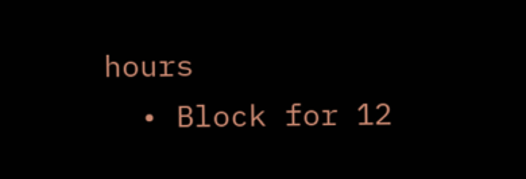hours
  • Block for 12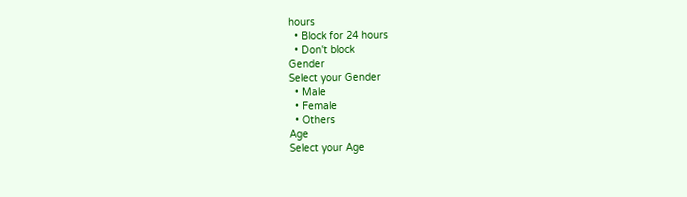hours
  • Block for 24 hours
  • Don't block
Gender
Select your Gender
  • Male
  • Female
  • Others
Age
Select your Age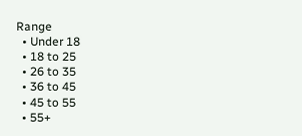Range
  • Under 18
  • 18 to 25
  • 26 to 35
  • 36 to 45
  • 45 to 55
  • 55+